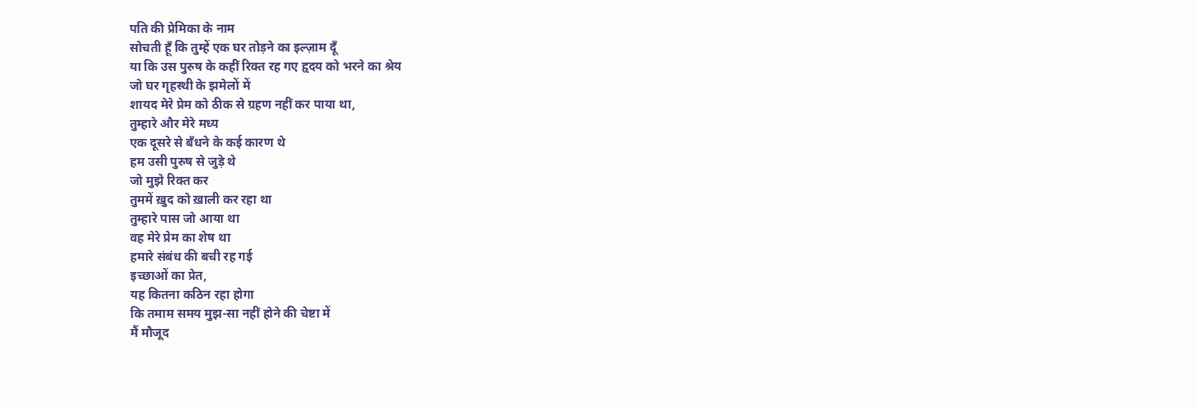पति की प्रेमिका के नाम
सोचती हूँ कि तुम्हें एक घर तोड़ने का इल्ज़ाम दूँ
या कि उस पुरुष के कहीं रिक्त रह गए हृदय को भरने का श्रेय
जो घर गृहस्थी के झमेलों में
शायद मेरे प्रेम को ठीक से ग्रहण नहीं कर पाया था,
तुम्हारे और मेरे मध्य
एक दूसरे से बँधने के कई कारण थे
हम उसी पुरुष से जुड़े थे
जो मुझे रिक्त कर
तुममें ख़ुद को ख़ाली कर रहा था
तुम्हारे पास जो आया था
वह मेरे प्रेम का शेष था
हमारे संबंध की बची रह गई
इच्छाओं का प्रेत,
यह कितना कठिन रहा होगा
कि तमाम समय मुझ-सा नहीं होने की चेष्टा में
मैं मौजूद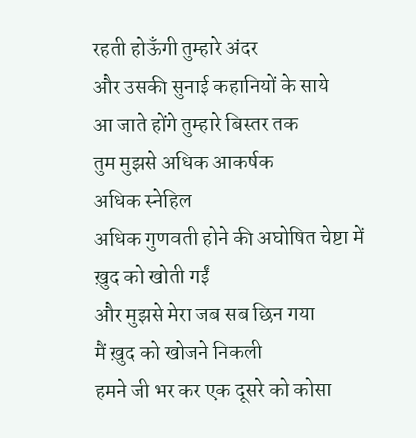रहती होऊँगी तुम्हारे अंदर
और उसकी सुनाई कहानियों के साये
आ जाते होंगे तुम्हारे बिस्तर तक
तुम मुझसे अधिक आकर्षक
अधिक स्नेहिल
अधिक गुणवती होने की अघोषित चेष्टा में
ख़ुद को खोती गईं
और मुझसे मेरा जब सब छिन गया
मैं ख़ुद को खोजने निकली
हमने जी भर कर एक दूसरे को कोसा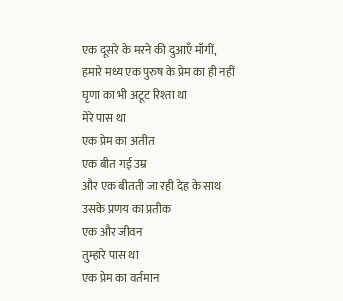एक दूसरे के मरने की दुआएँ माँगीं,
हमारे मध्य एक पुरुष के प्रेम का ही नहीं
घृणा का भी अटूट रिश्ता था
मेरे पास था
एक प्रेम का अतीत
एक बीत गई उम्र
और एक बीतती जा रही देह के साथ
उसके प्रणय का प्रतीक
एक और जीवन
तुम्हारे पास था
एक प्रेम का वर्तमान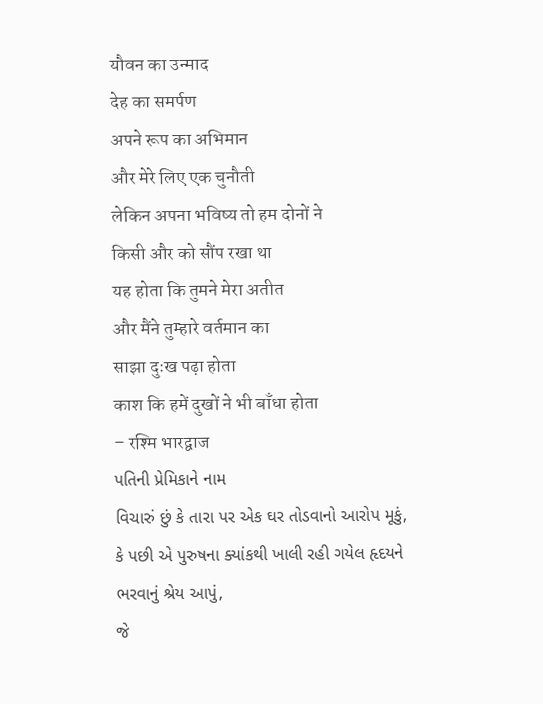यौवन का उन्माद
देह का समर्पण
अपने रूप का अभिमान
और मेरे लिए एक चुनौती
लेकिन अपना भविष्य तो हम दोनों ने
किसी और को सौंप रखा था
यह होता कि तुमने मेरा अतीत
और मैंने तुम्हारे वर्तमान का
साझा दुःख पढ़ा होता
काश कि हमें दुखों ने भी बाँधा होता
– रश्मि भारद्वाज
પતિની પ્રેમિકાને નામ
વિચારું છું કે તારા પર એક ઘર તોડવાનો આરોપ મૂકું,
કે પછી એ પુરુષના ક્યાંકથી ખાલી રહી ગયેલ હૃદયને
ભરવાનું શ્રેય આપું,
જે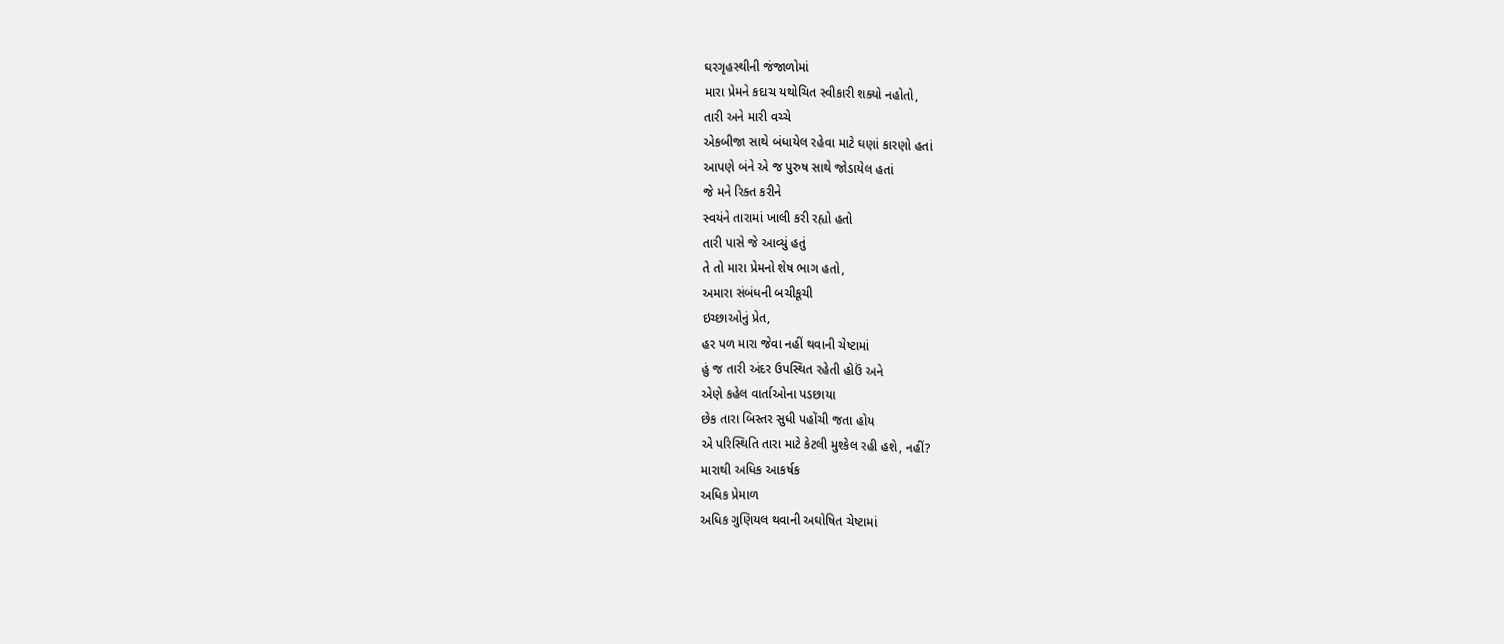ઘરગૃહસ્થીની જંજાળોમાં
મારા પ્રેમને કદાચ યથોચિત સ્વીકારી શક્યો નહોતો,
તારી અને મારી વચ્ચે
એકબીજા સાથે બંધાયેલ રહેવા માટે ઘણાં કારણો હતાં
આપણે બંને એ જ પુરુષ સાથે જોડાયેલ હતાં
જે મને રિક્ત કરીને
સ્વયંને તારામાં ખાલી કરી રહ્યો હતો
તારી પાસે જે આવ્યું હતું
તે તો મારા પ્રેમનો શેષ ભાગ હતો,
અમારા સંબંધની બચીકૂચી
ઇચ્છાઓનું પ્રેત,
હર પળ મારા જેવા નહીં થવાની ચેષ્ટામાં
હું જ તારી અંદર ઉપસ્થિત રહેતી હોઉં અને
એણે કહેલ વાર્તાઓના પડછાયા
છેક તારા બિસ્તર સુધી પહોંચી જતા હોય
એ પરિસ્થિતિ તારા માટે કેટલી મુશ્કેલ રહી હશે, નહીં?
મારાથી અધિક આકર્ષક
અધિક પ્રેમાળ
અધિક ગુણિયલ થવાની અઘોષિત ચેષ્ટામાં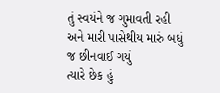તું સ્વયંને જ ગુમાવતી રહી
અને મારી પાસેથીય મારું બધું જ છીનવાઈ ગયું
ત્યારે છેક હું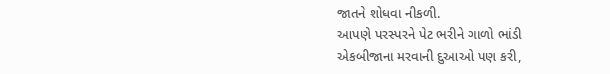જાતને શોધવા નીકળી.
આપણે પરસ્પરને પેટ ભરીને ગાળો ભાંડી
એકબીજાના મરવાની દુઆઓ પણ કરી,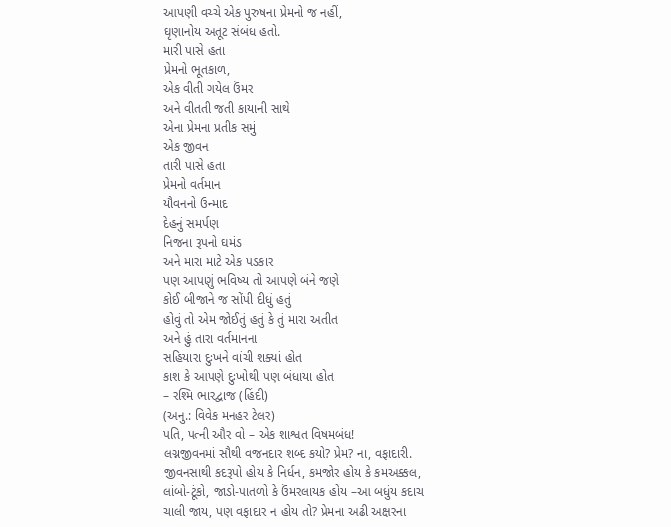આપણી વચ્ચે એક પુરુષના પ્રેમનો જ નહીં,
ઘૃણાનોય અતૂટ સંબંધ હતો.
મારી પાસે હતા
પ્રેમનો ભૂતકાળ,
એક વીતી ગયેલ ઉંમર
અને વીતતી જતી કાયાની સાથે
એના પ્રેમના પ્રતીક સમું
એક જીવન
તારી પાસે હતા
પ્રેમનો વર્તમાન
યૌવનનો ઉન્માદ
દેહનું સમર્પણ
નિજના રૂપનો ઘમંડ
અને મારા માટે એક પડકાર
પણ આપણું ભવિષ્ય તો આપણે બંને જણે
કોઈ બીજાને જ સોંપી દીધું હતું
હોવું તો એમ જોઈતું હતું કે તું મારા અતીત
અને હું તારા વર્તમાનના
સહિયારા દુઃખને વાંચી શક્યાં હોત
કાશ કે આપણે દુઃખોથી પણ બંધાયા હોત
– રશ્મિ ભારદ્વાજ (હિંદી)
(અનુ.: વિવેક મનહર ટેલર)
પતિ, પત્ની ઔર વો – એક શાશ્વત વિષમબંધ!
લગ્નજીવનમાં સૌથી વજનદાર શબ્દ કયો? પ્રેમ? ના, વફાદારી. જીવનસાથી કદરૂપો હોય કે નિર્ધન, કમજોર હોય કે કમઅક્કલ, લાંબો-ટૂંકો, જાડો-પાતળો કે ઉંમરલાયક હોય –આ બધુંય કદાચ ચાલી જાય, પણ વફાદાર ન હોય તો? પ્રેમના અઢી અક્ષરના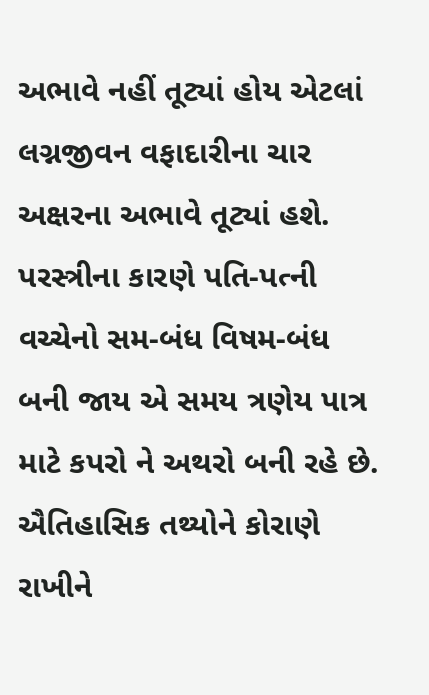અભાવે નહીં તૂટ્યાં હોય એટલાં લગ્નજીવન વફાદારીના ચાર અક્ષરના અભાવે તૂટ્યાં હશે. પરસ્ત્રીના કારણે પતિ-પત્ની વચ્ચેનો સમ-બંધ વિષમ-બંધ બની જાય એ સમય ત્રણેય પાત્ર માટે કપરો ને અથરો બની રહે છે. ઐતિહાસિક તથ્યોને કોરાણે રાખીને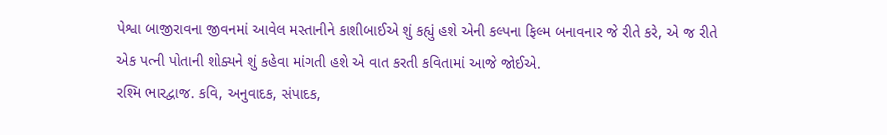પેશ્વા બાજીરાવના જીવનમાં આવેલ મસ્તાનીને કાશીબાઈએ શું કહ્યું હશે એની કલ્પના ફિલ્મ બનાવનાર જે રીતે કરે, એ જ રીતે એક પત્ની પોતાની શોક્યને શું કહેવા માંગતી હશે એ વાત કરતી કવિતામાં આજે જોઈએ.
રશ્મિ ભારદ્વાજ. કવિ, અનુવાદક, સંપાદક,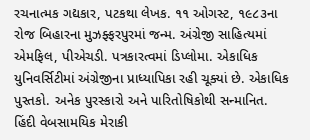રચનાત્મક ગદ્યકાર, પટકથા લેખક. ૧૧ ઓગસ્ટ, ૧૯૮૩ના રોજ બિહારના મુઝફ્ફરપુરમાં જન્મ. અંગ્રેજી સાહિત્યમાં એમફિલ, પીએચડી. પત્રકારત્વમાં ડિપ્લોમા. એકાધિક યુનિવર્સિટીમાં અંગ્રેજીના પ્રાધ્યાપિકા રહી ચૂક્યાં છે. એકાધિક પુસ્તકો. અનેક પુરસ્કારો અને પારિતોષિકોથી સન્માનિત. હિંદી વેબસામયિક મેરાકી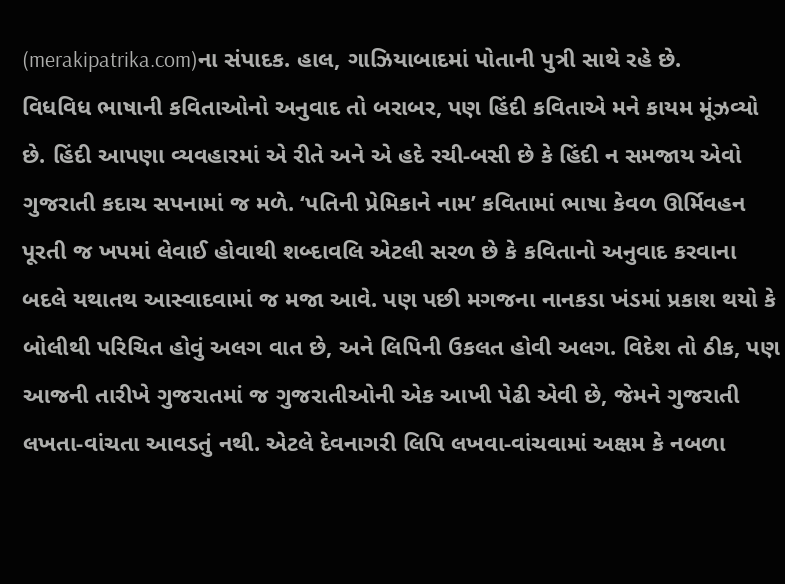(merakipatrika.com)ના સંપાદક. હાલ, ગાઝિયાબાદમાં પોતાની પુત્રી સાથે રહે છે.
વિધવિધ ભાષાની કવિતાઓનો અનુવાદ તો બરાબર, પણ હિંદી કવિતાએ મને કાયમ મૂંઝવ્યો છે. હિંદી આપણા વ્યવહારમાં એ રીતે અને એ હદે રચી-બસી છે કે હિંદી ન સમજાય એવો ગુજરાતી કદાચ સપનામાં જ મળે. ‘પતિની પ્રેમિકાને નામ’ કવિતામાં ભાષા કેવળ ઊર્મિવહન પૂરતી જ ખપમાં લેવાઈ હોવાથી શબ્દાવલિ એટલી સરળ છે કે કવિતાનો અનુવાદ કરવાના બદલે યથાતથ આસ્વાદવામાં જ મજા આવે. પણ પછી મગજના નાનકડા ખંડમાં પ્રકાશ થયો કે બોલીથી પરિચિત હોવું અલગ વાત છે, અને લિપિની ઉકલત હોવી અલગ. વિદેશ તો ઠીક, પણ આજની તારીખે ગુજરાતમાં જ ગુજરાતીઓની એક આખી પેઢી એવી છે, જેમને ગુજરાતી લખતા-વાંચતા આવડતું નથી. એટલે દેવનાગરી લિપિ લખવા-વાંચવામાં અક્ષમ કે નબળા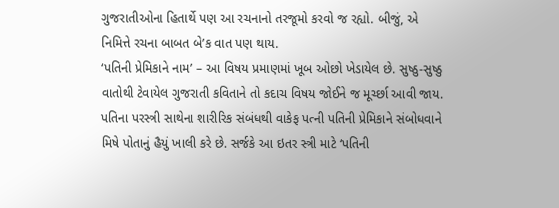ગુજરાતીઓના હિતાર્થે પણ આ રચનાનો તરજૂમો કરવો જ રહ્યો. બીજું, એ નિમિત્તે રચના બાબત બે’ક વાત પણ થાય.
‘પતિની પ્રેમિકાને નામ’ – આ વિષય પ્રમાણમાં ખૂબ ઓછો ખેડાયેલ છે. સુષ્ઠુ-સુષ્ઠુ વાતોથી ટેવાયેલ ગુજરાતી કવિતાને તો કદાચ વિષય જોઈને જ મૂર્ચ્છા આવી જાય. પતિના પરસ્ત્રી સાથેના શારીરિક સંબંધથી વાકેફ પત્ની પતિની પ્રેમિકાને સંબોધવાને મિષે પોતાનું હૈયું ખાલી કરે છે. સર્જકે આ ઇતર સ્ત્રી માટે ‘પતિની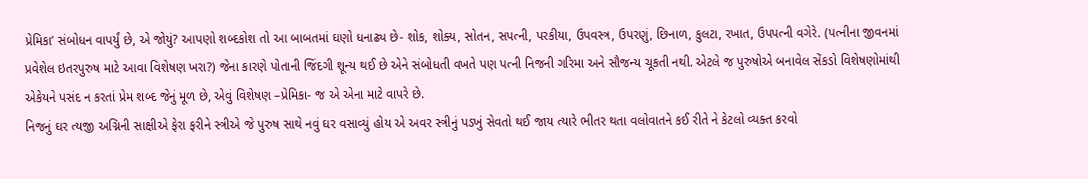પ્રેમિકા’ સંબોધન વાપર્યું છે, એ જોયું? આપણો શબ્દકોશ તો આ બાબતમાં ઘણો ધનાઢ્ય છે- શોક, શોક્ય, સોતન, સપત્ની, પરકીયા, ઉપવસ્ત્ર, ઉપરણું, છિનાળ, કુલટા, રખાત, ઉપપત્ની વગેરે. (પત્નીના જીવનમાં પ્રવેશેલ ઇતરપુરુષ માટે આવા વિશેષણ ખરા?) જેના કારણે પોતાની જિંદગી શૂન્ય થઈ છે એને સંબોધતી વખતે પણ પત્ની નિજની ગરિમા અને સૌજન્ય ચૂકતી નથી. એટલે જ પુરુષોએ બનાવેલ સેંકડો વિશેષણોમાંથી એકેયને પસંદ ન કરતાં પ્રેમ શબ્દ જેનું મૂળ છે, એવું વિશેષણ –પ્રેમિકા- જ એ એના માટે વાપરે છે.
નિજનું ઘર ત્યજી અગ્નિની સાક્ષીએ ફેરા ફરીને સ્ત્રીએ જે પુરુષ સાથે નવું ઘર વસાવ્યું હોય એ અવર સ્ત્રીનું પડખું સેવતો થઈ જાય ત્યારે ભીતર થતા વલોવાતને કઈ રીતે ને કેટલો વ્યક્ત કરવો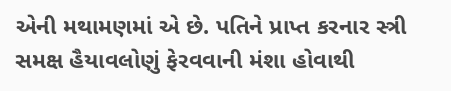એની મથામણમાં એ છે. પતિને પ્રાપ્ત કરનાર સ્ત્રી સમક્ષ હૈયાવલોણું ફેરવવાની મંશા હોવાથી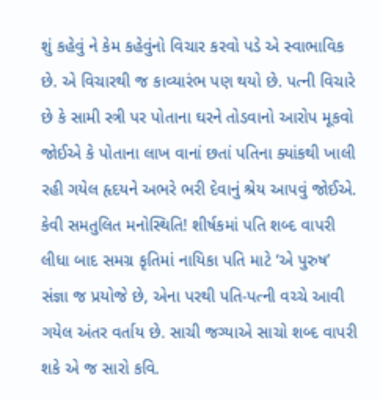શું કહેવું ને કેમ કહેવુંનો વિચાર કરવો પડે એ સ્વાભાવિક છે. એ વિચારથી જ કાવ્યારંભ પણ થયો છે. પત્ની વિચારે છે કે સામી સ્ત્રી પર પોતાના ઘરને તોડવાનો આરોપ મૂકવો જોઈએ કે પોતાના લાખ વાનાં છતાં પતિના ક્યાંકથી ખાલી રહી ગયેલ હૃદયને અભરે ભરી દેવાનું શ્રેય આપવું જોઈએ. કેવી સમતુલિત મનોસ્થિતિ! શીર્ષકમાં પતિ શબ્દ વાપરી લીધા બાદ સમગ્ર કૃતિમાં નાયિકા પતિ માટે ‘એ પુરુષ’ સંજ્ઞા જ પ્રયોજે છે, એના પરથી પતિ-પત્ની વચ્ચે આવી ગયેલ અંતર વર્તાય છે. સાચી જગ્યાએ સાચો શબ્દ વાપરી શકે એ જ સારો કવિ.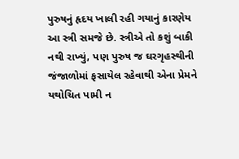પુરુષનું હૃદય ખાલી રહી ગયાનું કારણેય આ સ્ત્રી સમજે છે. સ્ત્રીએ તો કશું બાકી નથી રાખ્યું, પણ પુરુષ જ ઘરગૃહસ્થીની જંજાળોમાં ફસાયેલ રહેવાથી એના પ્રેમને યથોચિત પામી ન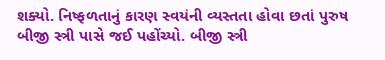શક્યો. નિષ્ફળતાનું કારણ સ્વયંની વ્યસ્તતા હોવા છતાં પુરુષ બીજી સ્ત્રી પાસે જઈ પહોંચ્યો. બીજી સ્ત્રી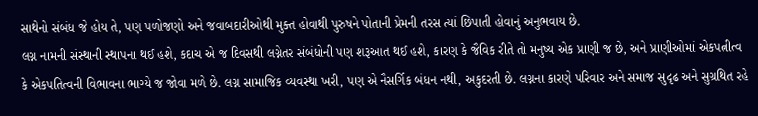સાથેનો સંબંધ જે હોય તે, પણ પળોજણો અને જવાબદારીઓથી મુક્ત હોવાથી પુરુષને પોતાની પ્રેમની તરસ ત્યાં છિપાતી હોવાનું અનુભવાય છે.
લગ્ન નામની સંસ્થાની સ્થાપના થઈ હશે, કદાચ એ જ દિવસથી લગ્નેતર સંબંધોની પણ શરૂઆત થઈ હશે, કારણ કે જૈવિક રીતે તો મનુષ્ય એક પ્રાણી જ છે, અને પ્રાણીઓમાં એકપત્નીત્વ કે એકપતિત્વની વિભાવના ભાગ્યે જ જોવા મળે છે. લગ્ન સામાજિક વ્યવસ્થા ખરી, પણ એ નૈસર્ગિક બંધન નથી, અકુદરતી છે. લગ્નના કારણે પરિવાર અને સમાજ સુદૃઢ અને સુગ્રથિત રહે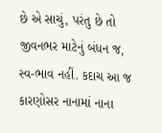છે એ સાચું, પરંતુ છે તો જીવનભર માટેનું બંધન જ, સ્વ-ભાવ નહીં. કદાચ આ જ કારણોસર નાનામાં નાના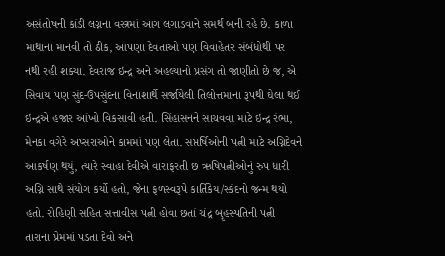અસંતોષની કાંડી લગ્નના વસ્ત્રમાં આગ લગાડવાને સમર્થ બની રહે છે. કાળા માથાના માનવી તો ઠીક, આપણા દેવતાઓ પણ વિવાહેતર સંબંધોથી પર નથી રહી શક્યા. દેવરાજ ઇન્દ્ર અને અહલ્યાનો પ્રસંગ તો જાણીતો છે જ, એ સિવાય પણ સુંદ-ઉપસુંદના વિનાશાર્થે સર્જાયેલી તિલોત્તમાના રૂપથી ઘેલા થઈ ઇન્દ્રએ હજાર આંખો વિકસાવી હતી. સિંહાસનને સાચવવા માટે ઇન્દ્ર રંભા, મેનકા વગેરે અપ્સરાઓને કામમાં પણ લેતા. સપ્તર્ષિઓની પત્ની માટે અગ્નિદેવને આકર્ષણ થયું, ત્યારે સ્વાહા દેવીએ વારાફરતી છ ઋષિપત્નીઓનું રુપ ધારી અગ્નિ સાથે સંયોગ કર્યો હતો, જેના ફળસ્વરૂપે કાર્તિકેય/સ્કંદનો જન્મ થયો હતો. રોહિણી સહિત સત્તાવીસ પત્ની હોવા છતાં ચંદ્ર બૃહસ્પતિની પત્ની તારાના પ્રેમમાં પડતા દેવો અને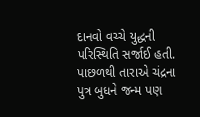દાનવો વચ્ચે યુદ્ધની પરિસ્થિતિ સર્જાઈ હતી. પાછળથી તારાએ ચંદ્રના પુત્ર બુધને જન્મ પણ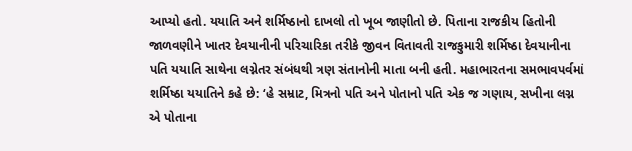આપ્યો હતો. યયાતિ અને શર્મિષ્ઠાનો દાખલો તો ખૂબ જાણીતો છે. પિતાના રાજકીય હિતોની જાળવણીને ખાતર દેવયાનીની પરિચારિકા તરીકે જીવન વિતાવતી રાજકુમારી શર્મિષ્ઠા દેવયાનીના પતિ યયાતિ સાથેના લગ્નેતર સંબંધથી ત્રણ સંતાનોની માતા બની હતી. મહાભારતના સમભાવપર્વમાં શર્મિષ્ઠા યયાતિને કહે છે: ‘હે સમ્રાટ, મિત્રનો પતિ અને પોતાનો પતિ એક જ ગણાય, સખીના લગ્ન એ પોતાના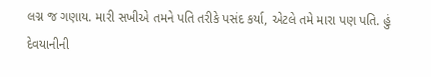લગ્ન જ ગણાય. મારી સખીએ તમને પતિ તરીકે પસંદ કર્યા, એટલે તમે મારા પણ પતિ. હું દેવયાનીની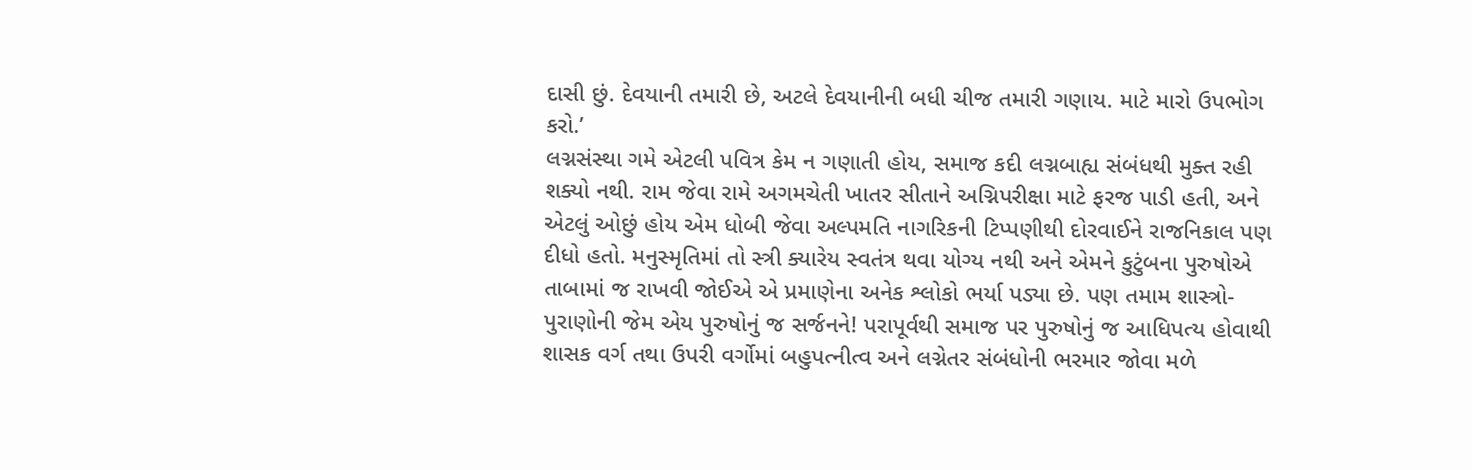દાસી છું. દેવયાની તમારી છે, અટલે દેવયાનીની બધી ચીજ તમારી ગણાય. માટે મારો ઉપભોગ કરો.’
લગ્નસંસ્થા ગમે એટલી પવિત્ર કેમ ન ગણાતી હોય, સમાજ કદી લગ્નબાહ્ય સંબંધથી મુક્ત રહી શક્યો નથી. રામ જેવા રામે અગમચેતી ખાતર સીતાને અગ્નિપરીક્ષા માટે ફરજ પાડી હતી, અને એટલું ઓછું હોય એમ ધોબી જેવા અલ્પમતિ નાગરિકની ટિપ્પણીથી દોરવાઈને રાજનિકાલ પણ દીધો હતો. મનુસ્મૃતિમાં તો સ્ત્રી ક્યારેય સ્વતંત્ર થવા યોગ્ય નથી અને એમને કુટુંબના પુરુષોએ તાબામાં જ રાખવી જોઈએ એ પ્રમાણેના અનેક શ્લોકો ભર્યા પડ્યા છે. પણ તમામ શાસ્ત્રો-પુરાણોની જેમ એય પુરુષોનું જ સર્જનને! પરાપૂર્વથી સમાજ પર પુરુષોનું જ આધિપત્ય હોવાથી શાસક વર્ગ તથા ઉપરી વર્ગોમાં બહુપત્નીત્વ અને લગ્નેતર સંબંધોની ભરમાર જોવા મળે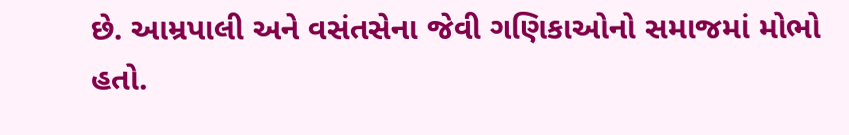છે. આમ્રપાલી અને વસંતસેના જેવી ગણિકાઓનો સમાજમાં મોભો હતો.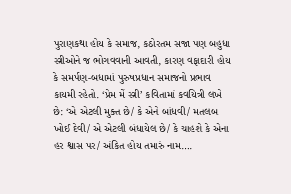પુરાણકથા હોય કે સમાજ, કઠોરતમ સજા પણ બહુધા સ્ત્રીઓને જ ભોગવવાની આવતી, કારણ વફાદારી હોય કે સમર્પણ-બધામાં પુરુષપ્રધાન સમાજનો પ્રભાવ કાયમી રહેતો. ‘પ્રેમ મેં સ્ત્રી’ કવિતામાં કવયિત્રી લખે છે: ‘એ એટલી મુક્ત છે/ કે એને બાંધવી/ મતલબ ખોઈ દેવી/ એ એટલી બંધાયેલ છે/ કે ચાહશે કે એના હર શ્વાસ પર/ અંકિત હોય તમારું નામ….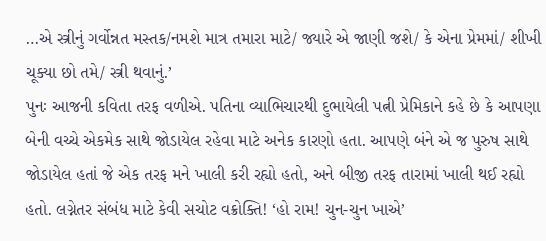…એ સ્ત્રીનું ગર્વોન્નત મસ્તક/નમશે માત્ર તમારા માટે/ જ્યારે એ જાણી જશે/ કે એના પ્રેમમાં/ શીખી ચૂક્યા છો તમે/ સ્ત્રી થવાનું.’
પુનઃ આજની કવિતા તરફ વળીએ. પતિના વ્યાભિચારથી દુભાયેલી પત્ની પ્રેમિકાને કહે છે કે આપણા બેની વચ્ચે એકમેક સાથે જોડાયેલ રહેવા માટે અનેક કારણો હતા. આપણે બંને એ જ પુરુષ સાથે જોડાયેલ હતાં જે એક તરફ મને ખાલી કરી રહ્યો હતો, અને બીજી તરફ તારામાં ખાલી થઈ રહ્યો હતો. લગ્નેતર સંબંધ માટે કેવી સચોટ વક્રોક્તિ! ‘હો રામ! ચુન-ચુન ખાએ’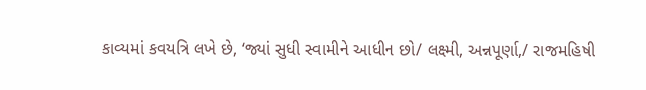કાવ્યમાં કવયત્રિ લખે છે, ‘જ્યાં સુધી સ્વામીને આધીન છો/ લક્ષ્મી, અન્નપૂર્ણા,/ રાજમહિષી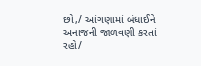છો,/ આંગણામાં બંધાઈને અનાજની જાળવણી કરતાં રહો/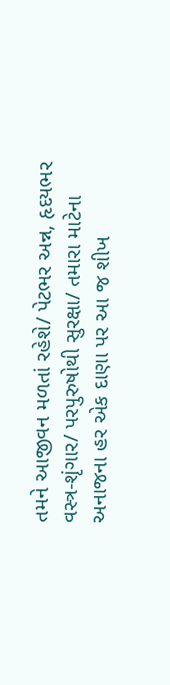તમને આજીવન મળતાં રહેશે/ પેટભર અન્ન, હૃદયભર વસ્ત્ર-શૃંગાર/ પરપુરુષોથી સુરક્ષા/ તમારા માટેના અનાજના હર એક દાણા પર આ જ શીખ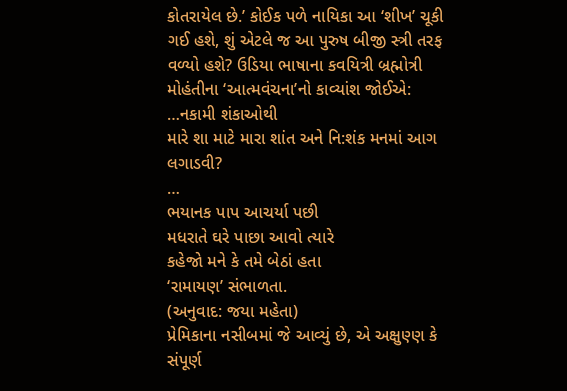કોતરાયેલ છે.’ કોઈક પળે નાયિકા આ ‘શીખ’ ચૂકી ગઈ હશે, શું એટલે જ આ પુરુષ બીજી સ્ત્રી તરફ વળ્યો હશે? ઉડિયા ભાષાના કવયિત્રી બ્રહ્મોત્રી મોહંતીના ‘આત્મવંચના’નો કાવ્યાંશ જોઈએ:
…નકામી શંકાઓથી
મારે શા માટે મારા શાંત અને નિ:શંક મનમાં આગ લગાડવી?
…
ભયાનક પાપ આચર્યા પછી
મધરાતે ઘરે પાછા આવો ત્યારે
કહેજો મને કે તમે બેઠાં હતા
‘રામાયણ’ સંભાળતા.
(અનુવાદ: જયા મહેતા)
પ્રેમિકાના નસીબમાં જે આવ્યું છે, એ અક્ષુણ્ણ કે સંપૂર્ણ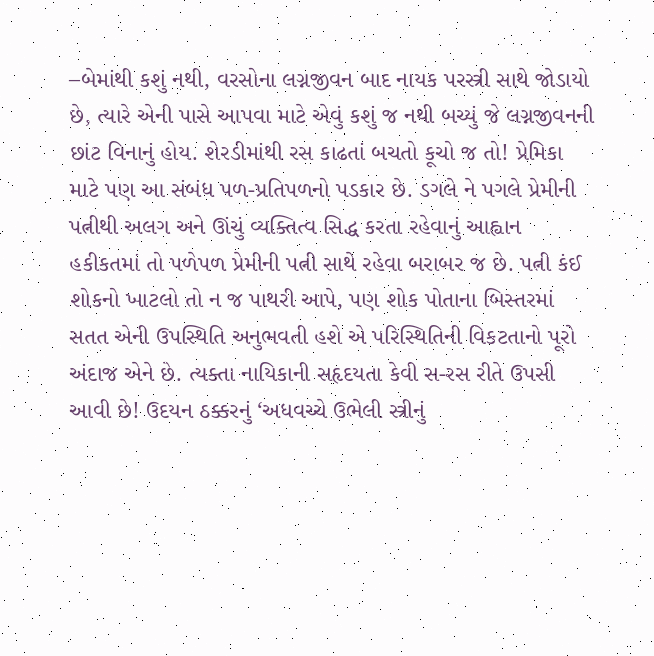–બેમાંથી કશું નથી, વરસોના લગ્નજીવન બાદ નાયક પરસ્ત્રી સાથે જોડાયો છે, ત્યારે એની પાસે આપવા માટે એવું કશું જ નથી બચ્યું જે લગ્નજીવનની છાંટ વિનાનું હોય. શેરડીમાંથી રસ કાઢતાં બચતો કૂચો જ તો! પ્રેમિકા માટે પણ આ સંબંધ પળ-પ્રતિપળનો પડકાર છે. ડગલે ને પગલે પ્રેમીની પત્નીથી અલગ અને ઊંચું વ્યક્તિત્વ સિદ્ધ કરતા રહેવાનું આહ્વાન હકીકતમાં તો પળેપળ પ્રેમીની પત્ની સાથે રહેવા બરાબર જ છે. પત્ની કંઈ શોકનો ખાટલો તો ન જ પાથરી આપે, પણ શોક પોતાના બિસ્તરમાં સતત એની ઉપસ્થિતિ અનુભવતી હશે એ પરિસ્થિતિની વિકટતાનો પૂરો અંદાજ એને છે. ત્યક્તા નાયિકાની સહૃદયતા કેવી સ-રસ રીતે ઉપસી આવી છે! ઉદયન ઠક્કરનું ‘અધવચ્ચે ઉભેલી સ્ત્રીનું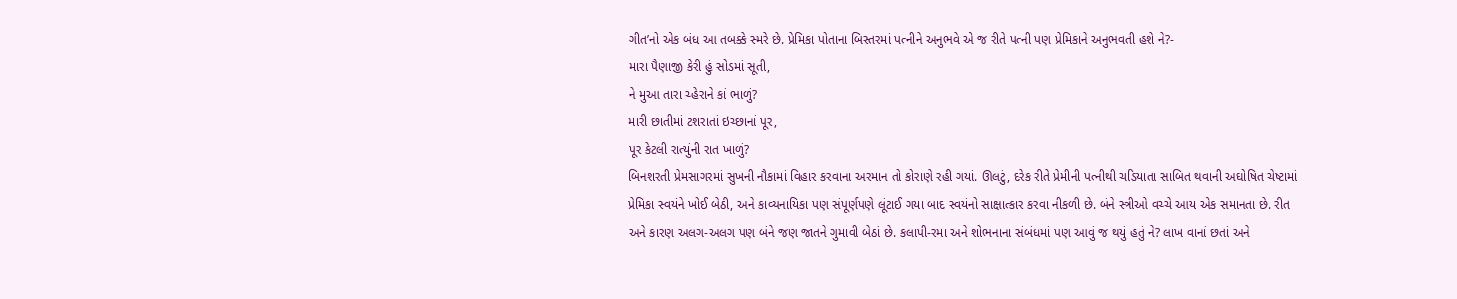ગીત’નો એક બંધ આ તબક્કે સ્મરે છે. પ્રેમિકા પોતાના બિસ્તરમાં પત્નીને અનુભવે એ જ રીતે પત્ની પણ પ્રેમિકાને અનુભવતી હશે ને?-
મારા પૈણાજી કેરી હું સોડમાં સૂતી,
ને મુઆ તારા ચ્હેરાને કાં ભાળું?
મારી છાતીમાં ટશરાતાં ઇચ્છાનાં પૂર,
પૂર કેટલી રાત્યુંની રાત ખાળું?
બિનશરતી પ્રેમસાગરમાં સુખની નૌકામાં વિહાર કરવાના અરમાન તો કોરાણે રહી ગયાં. ઊલટું, દરેક રીતે પ્રેમીની પત્નીથી ચડિયાતા સાબિત થવાની અઘોષિત ચેષ્ટામાં પ્રેમિકા સ્વયંને ખોઈ બેઠી, અને કાવ્યનાયિકા પણ સંપૂર્ણપણે લૂંટાઈ ગયા બાદ સ્વયંનો સાક્ષાત્કાર કરવા નીકળી છે. બંને સ્ત્રીઓ વચ્ચે આય એક સમાનતા છે. રીત અને કારણ અલગ-અલગ પણ બંને જણ જાતને ગુમાવી બેઠાં છે. કલાપી-રમા અને શોભનાના સંબંધમાં પણ આવું જ થયું હતું ને? લાખ વાનાં છતાં અને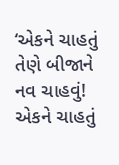‘એકને ચાહતું તેણે બીજાને નવ ચાહવું! એકને ચાહતું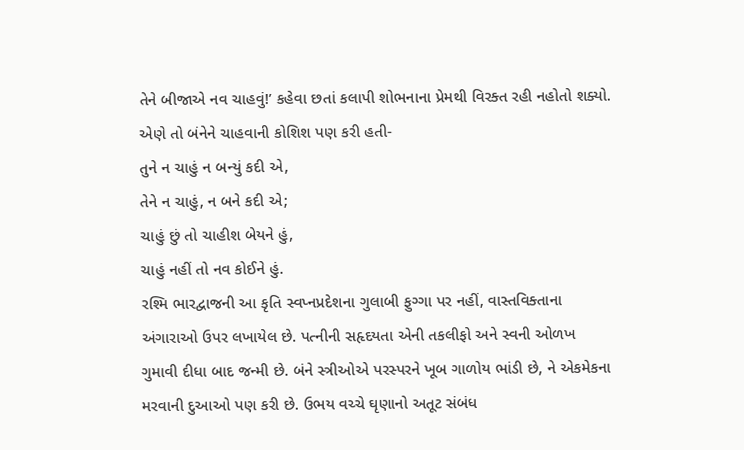તેને બીજાએ નવ ચાહવું!’ કહેવા છતાં કલાપી શોભનાના પ્રેમથી વિરક્ત રહી નહોતો શક્યો. એણે તો બંનેને ચાહવાની કોશિશ પણ કરી હતી-
તુને ન ચાહું ન બન્યું કદી એ,
તેને ન ચાહું, ન બને કદી એ;
ચાહું છું તો ચાહીશ બેયને હું,
ચાહું નહીં તો નવ કોઈને હું.
રશ્મિ ભારદ્વાજની આ કૃતિ સ્વપ્નપ્રદેશના ગુલાબી ફુગ્ગા પર નહીં, વાસ્તવિક્તાના અંગારાઓ ઉપર લખાયેલ છે. પત્નીની સહૃદયતા એની તકલીફો અને સ્વની ઓળખ ગુમાવી દીધા બાદ જન્મી છે. બંને સ્ત્રીઓએ પરસ્પરને ખૂબ ગાળોય ભાંડી છે, ને એકમેકના મરવાની દુઆઓ પણ કરી છે. ઉભય વચ્ચે ઘૃણાનો અતૂટ સંબંધ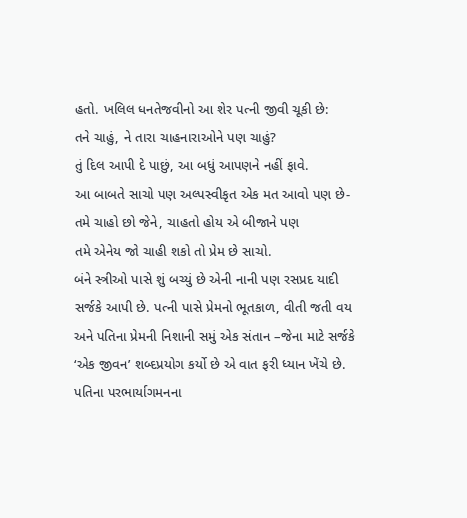હતો. ખલિલ ધનતેજવીનો આ શેર પત્ની જીવી ચૂકી છે:
તને ચાહું, ને તારા ચાહનારાઓને પણ ચાહું?
તું દિલ આપી દે પાછું, આ બધું આપણને નહીં ફાવે.
આ બાબતે સાચો પણ અલ્પસ્વીકૃત એક મત આવો પણ છે-
તમે ચાહો છો જેને, ચાહતો હોય એ બીજાને પણ
તમે એનેય જો ચાહી શકો તો પ્રેમ છે સાચો.
બંને સ્ત્રીઓ પાસે શું બચ્યું છે એની નાની પણ રસપ્રદ યાદી સર્જકે આપી છે. પત્ની પાસે પ્રેમનો ભૂતકાળ, વીતી જતી વય અને પતિના પ્રેમની નિશાની સમું એક સંતાન –જેના માટે સર્જકે ‘એક જીવન’ શબ્દપ્રયોગ કર્યો છે એ વાત ફરી ધ્યાન ખેંચે છે. પતિના પરભાર્યાગમનના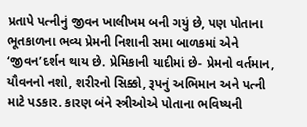પ્રતાપે પત્નીનું જીવન ખાલીખમ બની ગયું છે, પણ પોતાના ભૂતકાળના ભવ્ય પ્રેમની નિશાની સમા બાળકમાં એને ‘જીવન’દર્શન થાય છે. પ્રેમિકાની યાદીમાં છે- પ્રેમનો વર્તમાન, યૌવનનો નશો, શરીરનો સિક્કો, રૂપનું અભિમાન અને પત્ની માટે પડકાર. કારણ બંને સ્ત્રીઓએ પોતાના ભવિષ્યની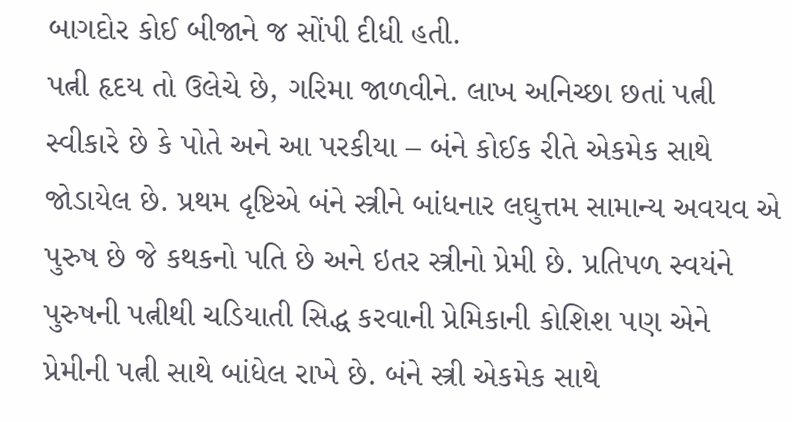બાગદોર કોઈ બીજાને જ સોંપી દીધી હતી.
પત્ની હૃદય તો ઉલેચે છે, ગરિમા જાળવીને. લાખ અનિચ્છા છતાં પત્ની સ્વીકારે છે કે પોતે અને આ પરકીયા – બંને કોઈક રીતે એકમેક સાથે જોડાયેલ છે. પ્રથમ દૃષ્ટિએ બંને સ્ત્રીને બાંધનાર લઘુત્તમ સામાન્ય અવયવ એ પુરુષ છે જે કથકનો પતિ છે અને ઇતર સ્ત્રીનો પ્રેમી છે. પ્રતિપળ સ્વયંને પુરુષની પત્નીથી ચડિયાતી સિદ્ધ કરવાની પ્રેમિકાની કોશિશ પણ એને પ્રેમીની પત્ની સાથે બાંધેલ રાખે છે. બંને સ્ત્રી એકમેક સાથે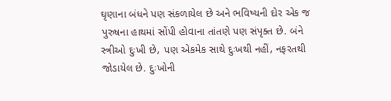ઘૃણાના બંધને પણ સંકળાયેલ છે અને ભવિષ્યની દોર એક જ પુરુષના હાથમાં સોંપી હોવાના તાંતણે પણ સંપૃક્ત છે. બંને સ્ત્રીઓ દુઃખી છે, પણ એકમેક સાથે દુઃખથી નહીં, નફરતથી જોડાયેલ છે. દુઃખોની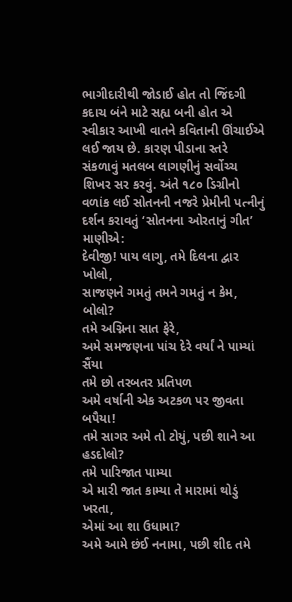ભાગીદારીથી જોડાઈ હોત તો જિંદગી કદાચ બંને માટે સહ્ય બની હોત એ સ્વીકાર આખી વાતને કવિતાની ઊંચાઈએ લઈ જાય છે. કારણ પીડાના સ્તરે સંકળાવું મતલબ લાગણીનું સર્વોચ્ચ શિખર સર કરવું. અંતે ૧૮૦ ડિગ્રીનો વળાંક લઈ સોતનની નજરે પ્રેમીની પત્નીનું દર્શન કરાવતું ‘સોતનના ઓરતાનું ગીત’ માણીએ:
દેવીજી! પાય લાગુ, તમે દિલના દ્વાર ખોલો,
સાજણને ગમતું તમને ગમતું ન કેમ, બોલો?
તમે અગ્નિના સાત ફેરે,
અમે સમજણના પાંચ દેરે વર્યાં ને પામ્યાં સૈંયા
તમે છો તરબતર પ્રતિપળ
અમે વર્ષાની એક અટકળ પર જીવતા બપૈયા!
તમે સાગર અમે તો ટોયું, પછી શાને આ હડદોલો?
તમે પારિજાત પામ્યા
એ મારી જાત કામ્યા તે મારામાં થોડું ખરતા,
એમાં આ શા ઉધામા?
અમે આમે છંઈ નનામા, પછી શીદ તમે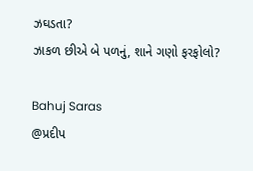ઝઘડતા?
ઝાકળ છીએ બે પળનું, શાને ગણો ફરફોલો?

Bahuj Saras
@પ્રદીપ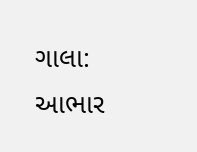ગાલા:
આભાર